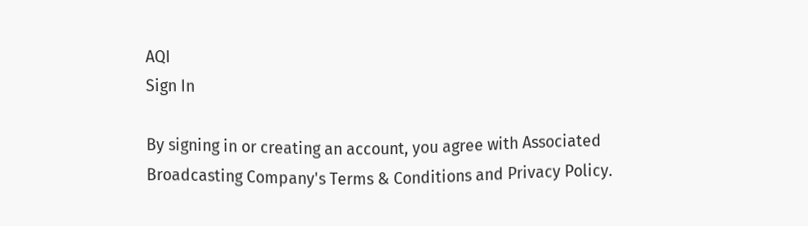AQI
Sign In

By signing in or creating an account, you agree with Associated Broadcasting Company's Terms & Conditions and Privacy Policy.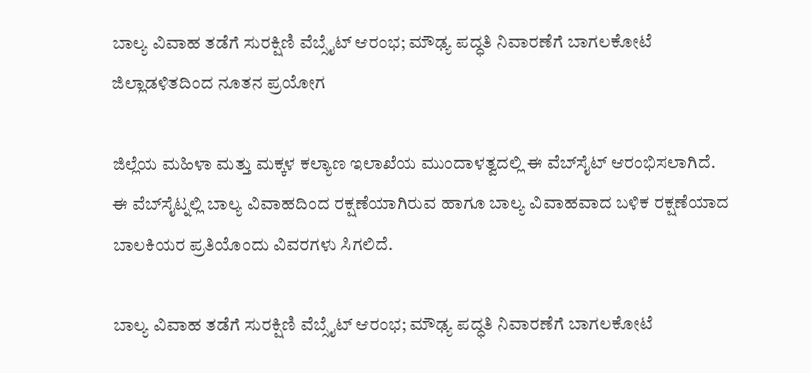ಬಾಲ್ಯ ವಿವಾಹ ತಡೆಗೆ ಸುರಕ್ಷಿಣಿ ವೆಬ್ಸೈಟ್ ಆರಂಭ; ಮೌಢ್ಯ ಪದ್ಧತಿ ನಿವಾರಣೆಗೆ ಬಾಗಲಕೋಟೆ ಜಿಲ್ಲಾಡಳಿತದಿಂದ ನೂತನ ಪ್ರಯೋಗ

ಜಿಲ್ಲೆಯ ಮಹಿಳಾ‌ ಮತ್ತು ಮಕ್ಕಳ ಕಲ್ಯಾಣ ಇಲಾಖೆಯ ಮುಂದಾಳತ್ವದಲ್ಲಿ ಈ ವೆಬ್‌ಸೈಟ್‌ ಆರಂಭಿಸಲಾಗಿದೆ. ಈ ವೆಬ್‌ಸೈಟ್ನಲ್ಲಿ ಬಾಲ್ಯ ವಿವಾಹದಿಂದ ರಕ್ಷಣೆಯಾಗಿರುವ ಹಾಗೂ ಬಾಲ್ಯ ವಿವಾಹವಾದ ಬಳಿಕ ರಕ್ಷಣೆಯಾದ ಬಾಲಕಿಯರ ಪ್ರತಿಯೊಂದು ವಿವರಗಳು ಸಿಗಲಿದೆ.

ಬಾಲ್ಯ ವಿವಾಹ ತಡೆಗೆ ಸುರಕ್ಷಿಣಿ ವೆಬ್ಸೈಟ್ ಆರಂಭ; ಮೌಢ್ಯ ಪದ್ಧತಿ ನಿವಾರಣೆಗೆ ಬಾಗಲಕೋಟೆ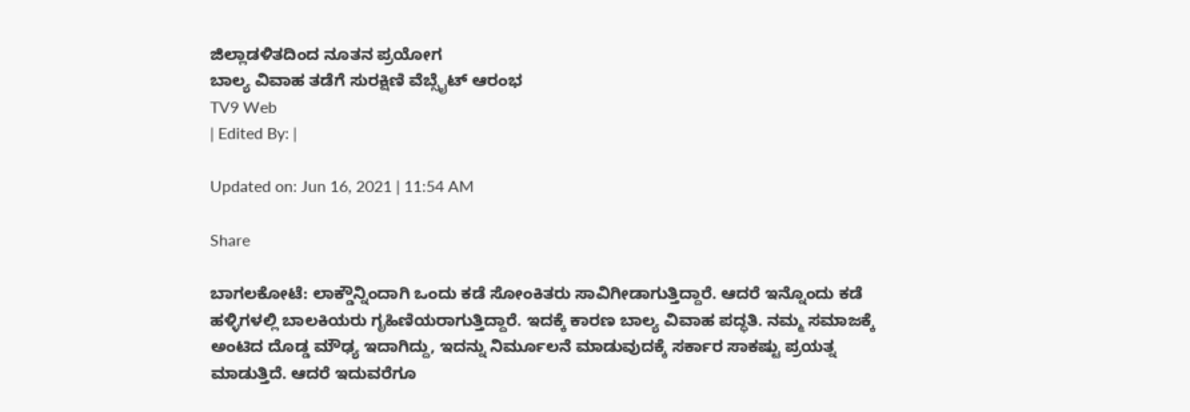ಜಿಲ್ಲಾಡಳಿತದಿಂದ ನೂತನ ಪ್ರಯೋಗ
ಬಾಲ್ಯ ವಿವಾಹ ತಡೆಗೆ ಸುರಕ್ಷಿಣಿ ವೆಬ್ಸೈಟ್ ಆರಂಭ
TV9 Web
| Edited By: |

Updated on: Jun 16, 2021 | 11:54 AM

Share

ಬಾಗಲಕೋಟೆ: ಲಾಕ್ಡೌನ್ನಿಂದಾಗಿ ಒಂದು ಕಡೆ ಸೋಂಕಿತರು ಸಾವಿಗೀಡಾಗುತ್ತಿದ್ದಾರೆ. ಆದರೆ ಇನ್ನೊಂದು ಕಡೆ ಹಳ್ಳಿಗಳಲ್ಲಿ ಬಾಲಕಿಯರು ಗೃಹಿಣಿಯರಾಗುತ್ತಿದ್ದಾರೆ. ಇದಕ್ಕೆ ಕಾರಣ ಬಾಲ್ಯ ವಿವಾಹ ಪದ್ಧತಿ. ನಮ್ಮ ಸಮಾಜಕ್ಕೆ ಅಂಟಿದ ದೊಡ್ಡ ಮೌಢ್ಯ ಇದಾಗಿದ್ದು, ಇದನ್ನು ನಿರ್ಮೂಲನೆ ಮಾಡುವುದಕ್ಕೆ ಸರ್ಕಾರ ಸಾಕಷ್ಟು ಪ್ರಯತ್ನ ಮಾಡುತ್ತಿದೆ. ಆದರೆ ಇದುವರೆಗೂ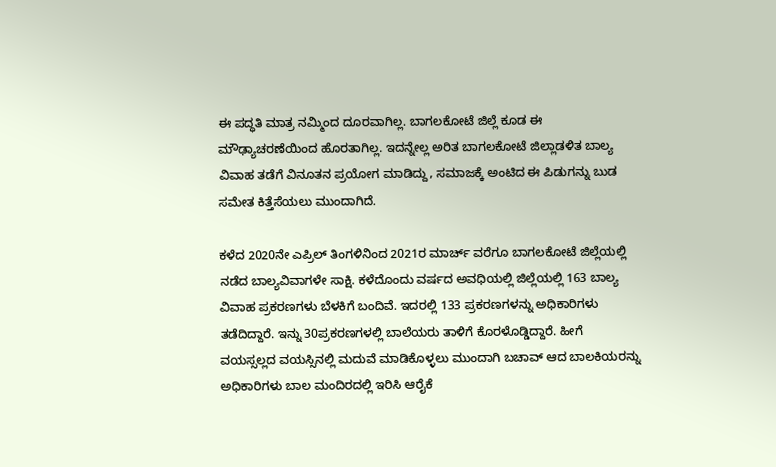ಈ ಪದ್ಧತಿ ಮಾತ್ರ ನಮ್ಮಿಂದ ದೂರವಾಗಿಲ್ಲ. ಬಾಗಲಕೋಟೆ ಜಿಲ್ಲೆ ಕೂಡ ಈ ಮೌಢ್ಯಾಚರಣೆಯಿಂದ ಹೊರತಾಗಿಲ್ಲ. ಇದನ್ನೇಲ್ಲ ಅರಿತ ಬಾಗಲಕೋಟೆ ಜಿಲ್ಲಾಡಳಿತ ಬಾಲ್ಯ ವಿವಾಹ ತಡೆಗೆ ವಿನೂತನ ಪ್ರಯೋಗ ಮಾಡಿದ್ದು, ಸಮಾಜಕ್ಕೆ ಅಂಟಿದ ಈ ಪಿಡುಗನ್ನು ಬುಡ ಸಮೇತ ಕಿತ್ತೆಸೆಯಲು ಮುಂದಾಗಿದೆ.

ಕಳೆದ 2020ನೇ ಎಪ್ರಿಲ್ ತಿಂಗಳಿನಿಂದ 2021ರ ಮಾರ್ಚ್ ವರೆಗೂ ಬಾಗಲಕೋಟೆ ಜಿಲ್ಲೆಯಲ್ಲಿ ನಡೆದ ಬಾಲ್ಯವಿವಾಗಳೇ ಸಾಕ್ಷಿ. ಕಳೆದೊಂದು ವರ್ಷದ ಅವಧಿಯಲ್ಲಿ ಜಿಲ್ಲೆಯಲ್ಲಿ 163 ಬಾಲ್ಯ ವಿವಾಹ ಪ್ರಕರಣಗಳು ಬೆಳಕಿಗೆ ಬಂದಿವೆ. ಇದರಲ್ಲಿ 133 ಪ್ರಕರಣಗಳನ್ನು ಅಧಿಕಾರಿಗಳು ತಡೆದಿದ್ದಾರೆ. ಇನ್ನು 30ಪ್ರಕರಣಗಳಲ್ಲಿ ಬಾಲೆಯರು ತಾಳಿಗೆ ಕೊರಳೊಡ್ಡಿದ್ದಾರೆ. ಹೀಗೆ ವಯಸ್ಸಲ್ಲದ ವಯಸ್ಸಿನಲ್ಲಿ ಮದುವೆ ಮಾಡಿಕೊಳ್ಳಲು ಮುಂದಾಗಿ ಬಚಾವ್ ಆದ ಬಾಲಕಿಯರನ್ನು ಅಧಿಕಾರಿಗಳು ಬಾಲ ಮಂದಿರದಲ್ಲಿ ಇರಿಸಿ ಆರೈಕೆ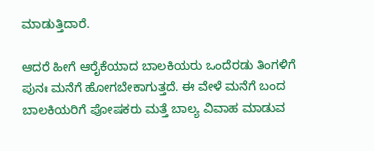ಮಾಡುತ್ತಿದಾರೆ.

ಆದರೆ ಹೀಗೆ ಆರೈಕೆಯಾದ ಬಾಲಕಿಯರು ಒಂದೆರಡು ತಿಂಗಳಿಗೆ ಪುನಃ ಮನೆಗೆ ಹೋಗಬೇಕಾಗುತ್ತದೆ. ಈ ವೇಳೆ ಮನೆಗೆ ಬಂದ ಬಾಲಕಿಯರಿಗೆ ಪೋಷಕರು ಮತ್ತೆ ಬಾಲ್ಯ ವಿವಾಹ ಮಾಡುವ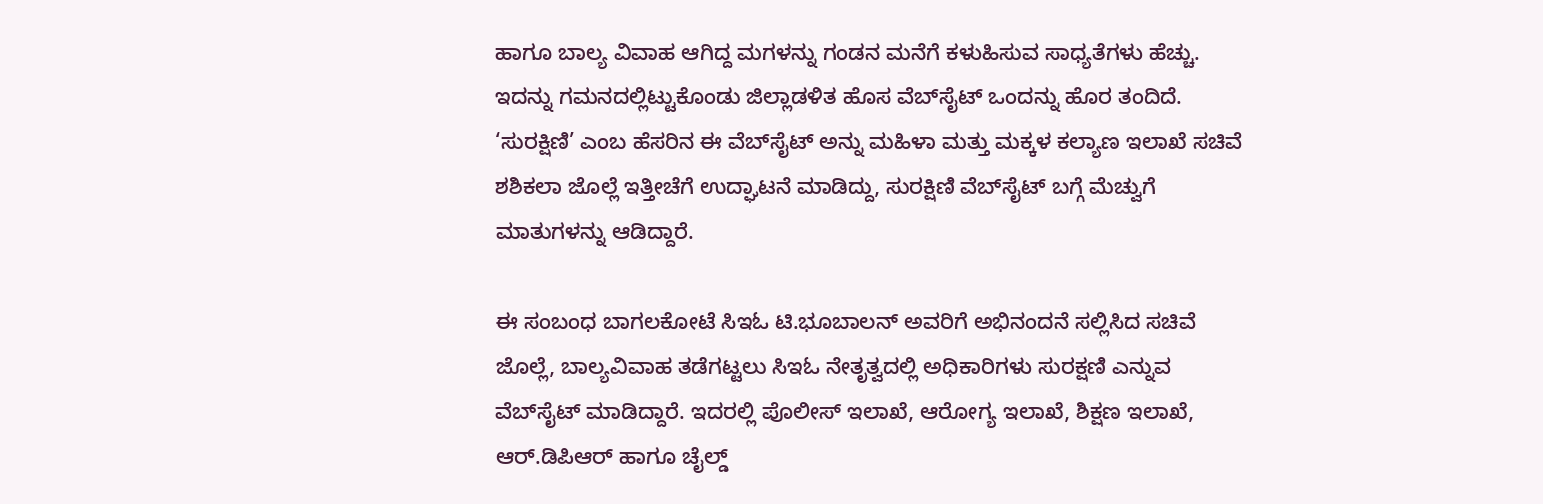ಹಾಗೂ ಬಾಲ್ಯ ವಿವಾಹ ಆಗಿದ್ದ ಮಗಳನ್ನು ಗಂಡನ ಮನೆಗೆ ಕಳುಹಿಸುವ ಸಾಧ್ಯತೆಗಳು ಹೆಚ್ಚು. ಇದನ್ನು ಗಮನದಲ್ಲಿಟ್ಟುಕೊಂಡು ಜಿಲ್ಲಾಡಳಿತ ಹೊಸ ವೆಬ್‌ಸೈಟ್‌ ಒಂದನ್ನು ಹೊರ ತಂದಿದೆ. ‘ಸುರಕ್ಷಿಣಿ’ ಎಂಬ ಹೆಸರಿನ ಈ ವೆಬ್‌ಸೈಟ್‌ ಅನ್ನು ಮಹಿಳಾ ಮತ್ತು ಮಕ್ಕಳ‌ ಕಲ್ಯಾಣ ಇಲಾಖೆ ಸಚಿವೆ ಶಶಿಕಲಾ ಜೊಲ್ಲೆ ಇತ್ತೀಚೆಗೆ ಉದ್ಘಾಟನೆ ಮಾಡಿದ್ದು, ಸುರಕ್ಷಿಣಿ ವೆಬ್‌ಸೈಟ್‌ ಬಗ್ಗೆ ಮೆಚ್ವುಗೆ ಮಾತುಗಳನ್ನು ಆಡಿದ್ದಾರೆ.

ಈ ಸಂಬಂಧ ಬಾಗಲಕೋಟೆ ಸಿಇಓ ಟಿ.ಭೂಬಾಲನ್ ಅವರಿಗೆ ಅಭಿನಂದನೆ ಸಲ್ಲಿಸಿದ ಸಚಿವೆ ಜೊಲ್ಲೆ, ಬಾಲ್ಯವಿವಾಹ ತಡೆಗಟ್ಟಲು ಸಿಇಓ ನೇತೃತ್ವದಲ್ಲಿ ಅಧಿಕಾರಿಗಳು ಸುರಕ್ಷಣಿ ಎನ್ನುವ ವೆಬ್‌ಸೈಟ್‌ ಮಾಡಿದ್ದಾರೆ. ಇದರಲ್ಲಿ ಪೊಲೀಸ್ ಇಲಾಖೆ, ಆರೋಗ್ಯ ಇಲಾಖೆ, ಶಿಕ್ಷಣ ಇಲಾಖೆ, ಆರ್.ಡಿಪಿಆರ್ ಹಾಗೂ ಚೈಲ್ಡ್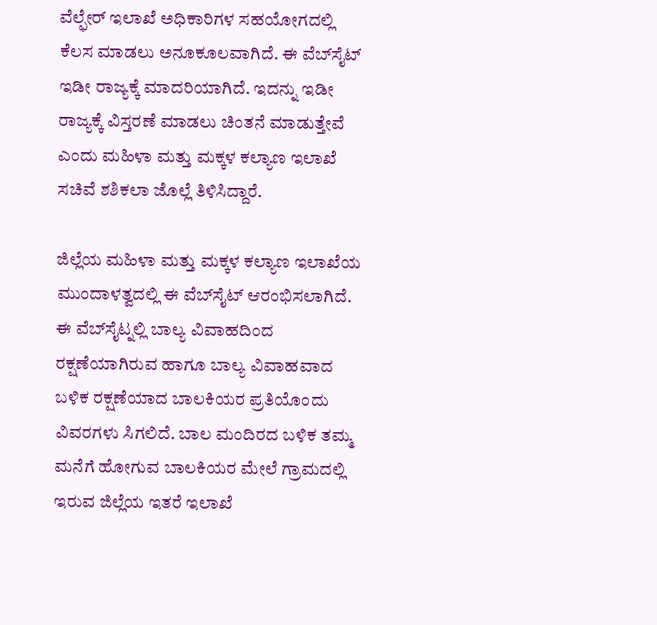ವೆಲ್ಫೇರ್ ಇಲಾಖೆ ಅಧಿಕಾರಿಗಳ ಸಹಯೋಗದಲ್ಲಿ ಕೆಲಸ ಮಾಡಲು ಅನೂಕೂಲವಾಗಿದೆ. ಈ ವೆಬ್‌ಸೈಟ್‌ ಇಡೀ ರಾಜ್ಯಕ್ಕೆ ಮಾದರಿಯಾಗಿದೆ. ಇದನ್ನು ಇಡೀ ರಾಜ್ಯಕ್ಕೆ ವಿಸ್ತರಣೆ ಮಾಡಲು ಚಿಂತನೆ ಮಾಡುತ್ತೇವೆ ಎಂದು ಮಹಿಳಾ ಮತ್ತು ಮಕ್ಕಳ ಕಲ್ಯಾಣ ಇಲಾಖೆ ಸಚಿವೆ ಶಶಿಕಲಾ ಜೊಲ್ಲೆ ತಿಳಿಸಿದ್ದಾರೆ.

ಜಿಲ್ಲೆಯ ಮಹಿಳಾ‌ ಮತ್ತು ಮಕ್ಕಳ ಕಲ್ಯಾಣ ಇಲಾಖೆಯ ಮುಂದಾಳತ್ವದಲ್ಲಿ ಈ ವೆಬ್‌ಸೈಟ್‌ ಆರಂಭಿಸಲಾಗಿದೆ. ಈ ವೆಬ್‌ಸೈಟ್ನಲ್ಲಿ ಬಾಲ್ಯ ವಿವಾಹದಿಂದ ರಕ್ಷಣೆಯಾಗಿರುವ ಹಾಗೂ ಬಾಲ್ಯ ವಿವಾಹವಾದ ಬಳಿಕ ರಕ್ಷಣೆಯಾದ ಬಾಲಕಿಯರ ಪ್ರತಿಯೊಂದು ವಿವರಗಳು ಸಿಗಲಿದೆ. ಬಾಲ ಮಂದಿರದ ಬಳಿಕ ತಮ್ಮ ಮನೆಗೆ ಹೋಗುವ ಬಾಲಕಿಯರ ಮೇಲೆ ಗ್ರಾಮದಲ್ಲಿ ಇರುವ ಜಿಲ್ಲೆಯ ಇತರೆ ಇಲಾಖೆ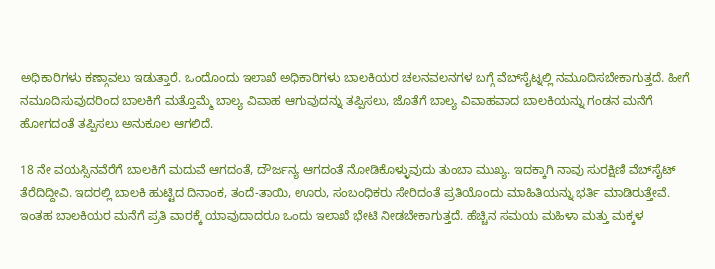ಅಧಿಕಾರಿಗಳು ಕಣ್ಗಾವಲು ಇಡುತ್ತಾರೆ. ಒಂದೊಂದು ಇಲಾಖೆ ಅಧಿಕಾರಿಗಳು ಬಾಲಕಿಯರ ಚಲನವಲನಗಳ ಬಗ್ಗೆ ವೆಬ್‌ಸೈಟ್ನಲ್ಲಿ ನಮೂದಿಸಬೇಕಾಗುತ್ತದೆ. ಹೀಗೆ ನಮೂದಿಸುವುದರಿಂದ ಬಾಲಕಿಗೆ ಮತ್ತೊಮ್ಮೆ ಬಾಲ್ಯ ವಿವಾಹ ಆಗುವುದನ್ನು ತಪ್ಪಿಸಲು, ಜೊತೆಗೆ ಬಾಲ್ಯ ವಿವಾಹವಾದ ಬಾಲಕಿಯನ್ನು ಗಂಡನ ಮನೆಗೆ ಹೋಗದಂತೆ ತಪ್ಪಿಸಲು ಅನುಕೂಲ ಆಗಲಿದೆ.

18 ನೇ ವಯಸ್ಸಿನವೆರೆಗೆ ಬಾಲಕಿಗೆ ಮದುವೆ ಆಗದಂತೆ‌, ದೌರ್ಜನ್ಯ ಆಗದಂತೆ ನೋಡಿಕೊಳ್ಳುವುದು ತುಂಬಾ ಮುಖ್ಯ. ಇದಕ್ಕಾಗಿ ನಾವು ಸುರಕ್ಷಿಣಿ ವೆಬ್‌ಸೈಟ್‌ ತೆರೆದಿದ್ದೀವಿ. ಇದರಲ್ಲಿ ಬಾಲಕಿ ಹುಟ್ಟಿದ ದಿನಾಂಕ, ತಂದೆ-ತಾಯಿ, ಊರು, ಸಂಬಂಧಿಕರು ಸೇರಿದಂತೆ ಪ್ರತಿಯೊಂದು ಮಾಹಿತಿಯನ್ನು ಭರ್ತಿ ಮಾಡಿರುತ್ತೇವೆ. ಇಂತಹ ಬಾಲಕಿಯರ ಮನೆಗೆ ಪ್ರತಿ ವಾರಕ್ಕೆ ಯಾವುದಾದರೂ ಒಂದು ಇಲಾಖೆ ಭೇಟಿ ನೀಡಬೇಕಾಗುತ್ತದೆ. ಹೆಚ್ಚಿನ ಸಮಯ ಮಹಿಳಾ ಮತ್ತು ಮಕ್ಕಳ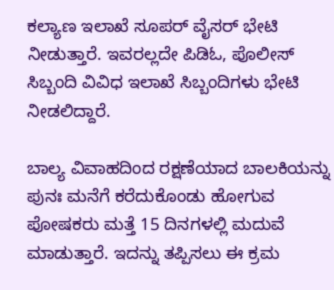ಕಲ್ಯಾಣ ಇಲಾಖೆ ಸೂಪರ್ ವೈಸರ್ ಭೇಟಿ ನೀಡುತ್ತಾರೆ. ಇವರಲ್ಲದೇ ಪಿಡಿಓ, ಪೊಲೀಸ್ ಸಿಬ್ಬಂದಿ ವಿವಿಧ ಇಲಾಖೆ ಸಿಬ್ಬಂದಿಗಳು ಭೇಟಿ ನೀಡಲಿದ್ದಾರೆ.

ಬಾಲ್ಯ ವಿವಾಹದಿಂದ ರಕ್ಷಣೆಯಾದ ಬಾಲಕಿಯನ್ನು ಪುನಃ ಮನೆಗೆ ಕರೆದುಕೊಂಡು ಹೋಗುವ ಪೋಷಕರು ಮತ್ತೆ 15 ದಿನಗಳಲ್ಲಿ ಮದುವೆ ಮಾಡುತ್ತಾರೆ. ಇದನ್ನು ತಪ್ಪಿಸಲು ಈ ಕ್ರಮ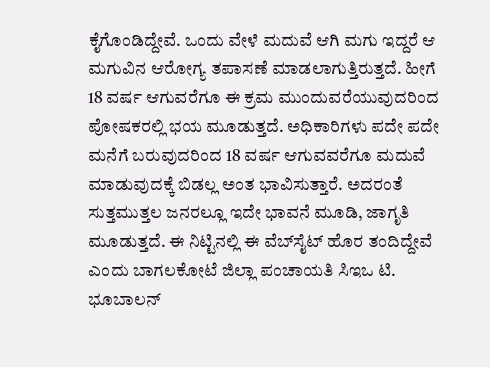ಕೈಗೊಂಡಿದ್ದೇವೆ. ಒಂದು ವೇಳೆ ಮದುವೆ ಆಗಿ ಮಗು ಇದ್ದರೆ ಆ ಮಗುವಿನ ಆರೋಗ್ಯ ತಪಾಸಣೆ ಮಾಡಲಾಗುತ್ತಿರುತ್ತದೆ. ಹೀಗೆ 18 ವರ್ಷ ಆಗುವರೆಗೂ ಈ ಕ್ರಮ ಮುಂದುವರೆಯುವುದರಿಂದ ಪೋಷಕರಲ್ಲಿ ಭಯ ಮೂಡುತ್ತದೆ. ಅಧಿಕಾರಿಗಳು ಪದೇ ಪದೇ ಮನೆಗೆ ಬರುವುದರಿಂದ 18 ವರ್ಷ ಆಗುವವರೆಗೂ ಮದುವೆ ಮಾಡುವುದಕ್ಕೆ ಬಿಡಲ್ಲ ಅಂತ ಭಾವಿಸುತ್ತಾರೆ. ಅದರಂತೆ ಸುತ್ತಮುತ್ತಲ ಜನರಲ್ಲೂ ಇದೇ ಭಾವನೆ ಮೂಡಿ, ಜಾಗೃತಿ ಮೂಡುತ್ತದೆ. ಈ ನಿಟ್ಟಿನಲ್ಲಿ ಈ ವೆಬ್‌ಸೈಟ್‌ ಹೊರ ತಂದಿದ್ದೇವೆ ಎಂದು ಬಾಗಲಕೋಟೆ ಜಿಲ್ಲಾ ಪಂಚಾಯತಿ ಸಿಇಒ ಟಿ. ಭೂಬಾಲನ್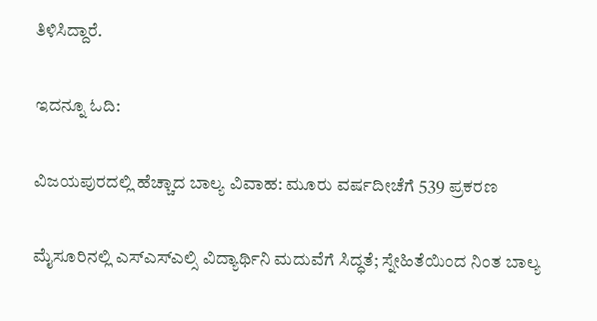ತಿಳಿಸಿದ್ದಾರೆ.

ಇದನ್ನೂ ಓದಿ:

ವಿಜಯಪುರದಲ್ಲಿ ಹೆಚ್ಚಾದ ಬಾಲ್ಯ ವಿವಾಹ: ಮೂರು ವರ್ಷದೀಚೆಗೆ 539 ಪ್ರಕರಣ

ಮೈಸೂರಿನಲ್ಲಿ ಎಸ್ಎಸ್ಎಲ್ಸಿ ವಿದ್ಯಾರ್ಥಿನಿ ಮದುವೆಗೆ ಸಿದ್ಧತೆ; ಸ್ನೇಹಿತೆಯಿಂದ ನಿಂತ ಬಾಲ್ಯ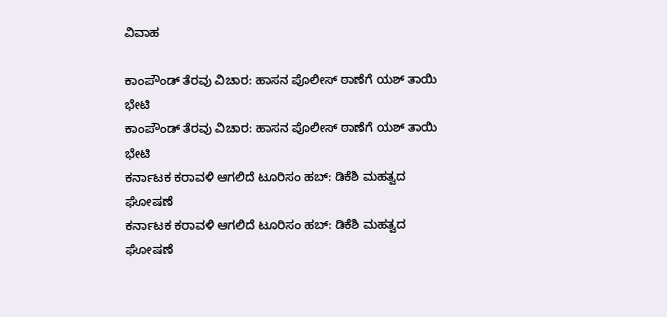ವಿವಾಹ

ಕಾಂಪೌಂಡ್ ತೆರವು ವಿಚಾರ: ಹಾಸನ ಪೊಲೀಸ್ ಠಾಣೆಗೆ ಯಶ್ ತಾಯಿ ಭೇಟಿ
ಕಾಂಪೌಂಡ್ ತೆರವು ವಿಚಾರ: ಹಾಸನ ಪೊಲೀಸ್ ಠಾಣೆಗೆ ಯಶ್ ತಾಯಿ ಭೇಟಿ
ಕರ್ನಾಟಕ ಕರಾವಳಿ ಆಗಲಿದೆ ಟೂರಿಸಂ ಹಬ್: ಡಿಕೆಶಿ ಮಹತ್ವದ ಘೋಷಣೆ
ಕರ್ನಾಟಕ ಕರಾವಳಿ ಆಗಲಿದೆ ಟೂರಿಸಂ ಹಬ್: ಡಿಕೆಶಿ ಮಹತ್ವದ ಘೋಷಣೆ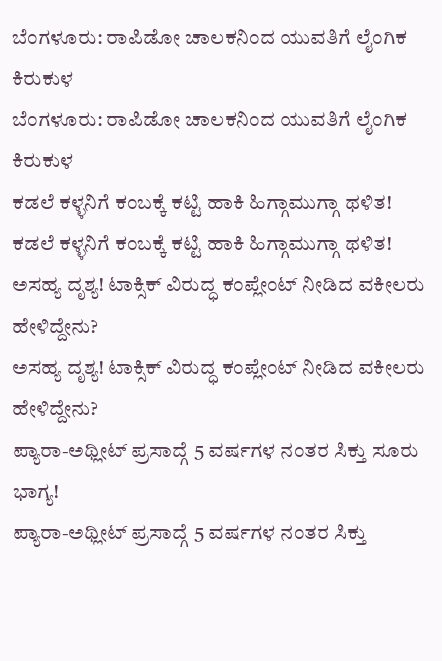ಬೆಂಗಳೂರು: ರಾಪಿಡೋ ಚಾಲಕನಿಂದ ಯುವತಿಗೆ ಲೈಂಗಿಕ ಕಿರುಕುಳ
ಬೆಂಗಳೂರು: ರಾಪಿಡೋ ಚಾಲಕನಿಂದ ಯುವತಿಗೆ ಲೈಂಗಿಕ ಕಿರುಕುಳ
ಕಡಲೆ ಕಳ್ಳನಿಗೆ ಕಂಬಕ್ಕೆ ಕಟ್ಟಿ ಹಾಕಿ ಹಿಗ್ಗಾಮುಗ್ಗಾ ಥಳಿತ!
ಕಡಲೆ ಕಳ್ಳನಿಗೆ ಕಂಬಕ್ಕೆ ಕಟ್ಟಿ ಹಾಕಿ ಹಿಗ್ಗಾಮುಗ್ಗಾ ಥಳಿತ!
ಅಸಹ್ಯ ದೃಶ್ಯ! ಟಾಕ್ಸಿಕ್ ವಿರುದ್ಧ ಕಂಪ್ಲೇಂಟ್ ನೀಡಿದ ವಕೀಲರು ಹೇಳಿದ್ದೇನು?
ಅಸಹ್ಯ ದೃಶ್ಯ! ಟಾಕ್ಸಿಕ್ ವಿರುದ್ಧ ಕಂಪ್ಲೇಂಟ್ ನೀಡಿದ ವಕೀಲರು ಹೇಳಿದ್ದೇನು?
ಪ್ಯಾರಾ-ಅಥ್ಲೀಟ್ ಪ್ರಸಾದ್ಗೆ 5 ವರ್ಷಗಳ ನಂತರ ಸಿಕ್ತು ಸೂರು ಭಾಗ್ಯ!
ಪ್ಯಾರಾ-ಅಥ್ಲೀಟ್ ಪ್ರಸಾದ್ಗೆ 5 ವರ್ಷಗಳ ನಂತರ ಸಿಕ್ತು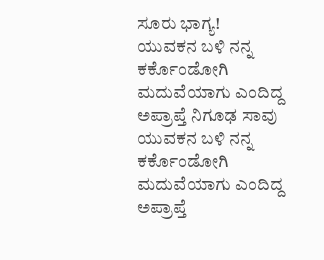ಸೂರು ಭಾಗ್ಯ!
ಯುವಕನ ಬಳಿ ನನ್ನ ಕರ್ಕೊಂಡೋಗಿ ಮದುವೆಯಾಗು ಎಂದಿದ್ದ ಅಪ್ರಾಪ್ತೆ ನಿಗೂಢ ಸಾವು
ಯುವಕನ ಬಳಿ ನನ್ನ ಕರ್ಕೊಂಡೋಗಿ ಮದುವೆಯಾಗು ಎಂದಿದ್ದ ಅಪ್ರಾಪ್ತೆ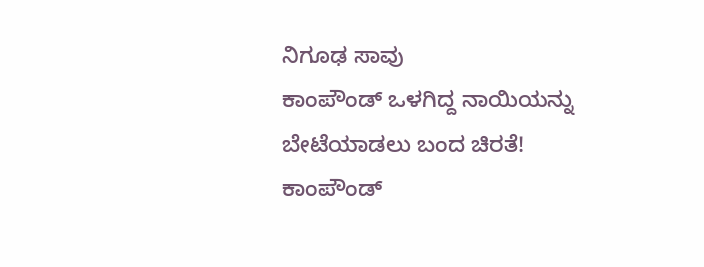ನಿಗೂಢ ಸಾವು
ಕಾಂಪೌಂಡ್ ಒಳಗಿದ್ದ ನಾಯಿಯನ್ನು ಬೇಟೆಯಾಡಲು ಬಂದ ಚಿರತೆ!
ಕಾಂಪೌಂಡ್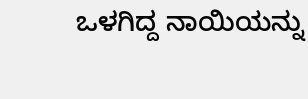ಒಳಗಿದ್ದ ನಾಯಿಯನ್ನು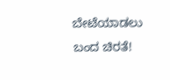ಬೇಟೆಯಾಡಲು ಬಂದ ಚಿರತೆ!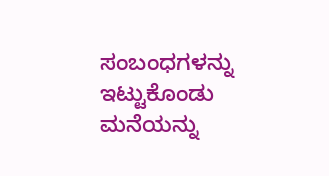ಸಂಬಂಧಗಳನ್ನು ಇಟ್ಟುಕೊಂಡು ಮನೆಯನ್ನು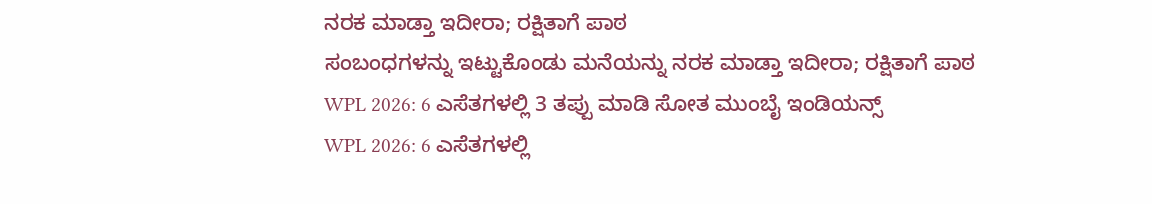ನರಕ ಮಾಡ್ತಾ ಇದೀರಾ; ರಕ್ಷಿತಾಗೆ ಪಾಠ
ಸಂಬಂಧಗಳನ್ನು ಇಟ್ಟುಕೊಂಡು ಮನೆಯನ್ನು ನರಕ ಮಾಡ್ತಾ ಇದೀರಾ; ರಕ್ಷಿತಾಗೆ ಪಾಠ
WPL 2026: 6 ಎಸೆತಗಳಲ್ಲಿ 3 ತಪ್ಪು ಮಾಡಿ ಸೋತ ಮುಂಬೈ ಇಂಡಿಯನ್ಸ್
WPL 2026: 6 ಎಸೆತಗಳಲ್ಲಿ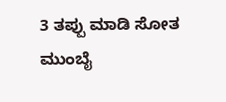3 ತಪ್ಪು ಮಾಡಿ ಸೋತ ಮುಂಬೈ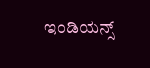ಇಂಡಿಯನ್ಸ್